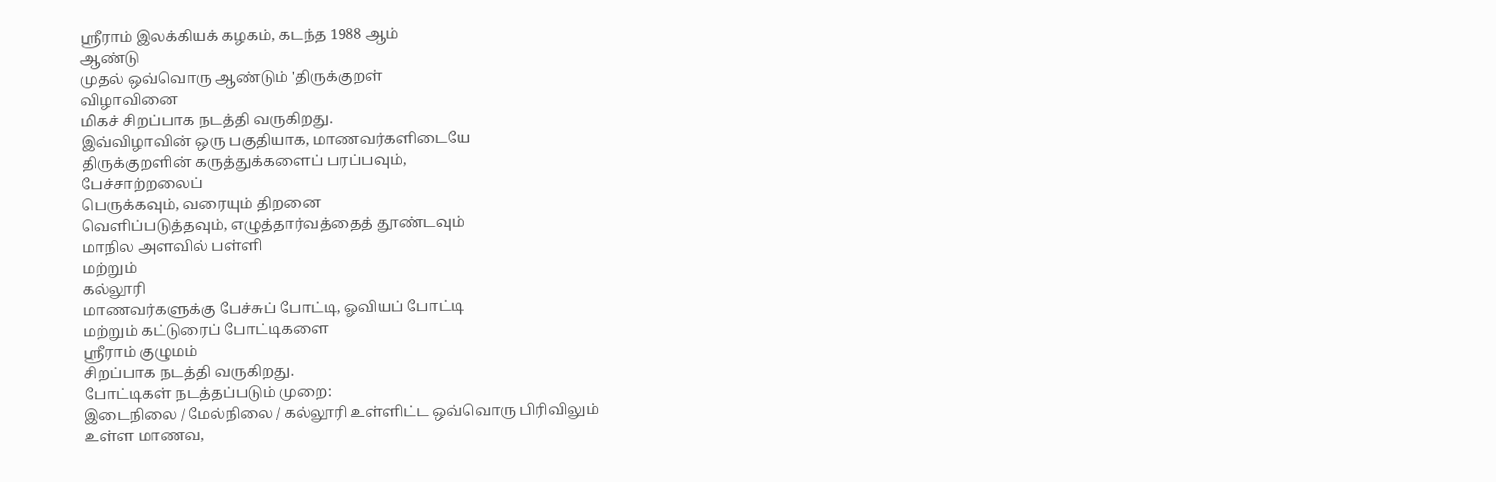ஸ்ரீராம் இலக்கியக் கழகம், கடந்த 1988 ஆம்
ஆண்டு
முதல் ஒவ்வொரு ஆண்டும் 'திருக்குறள்
விழாவினை
மிகச் சிறப்பாக நடத்தி வருகிறது.
இவ்விழாவின் ஒரு பகுதியாக, மாணவர்களிடையே
திருக்குறளின் கருத்துக்களைப் பரப்பவும்,
பேச்சாற்றலைப்
பெருக்கவும், வரையும் திறனை
வெளிப்படுத்தவும், எழுத்தார்வத்தைத் தூண்டவும்
மாநில அளவில் பள்ளி
மற்றும்
கல்லூரி
மாணவர்களுக்கு பேச்சுப் போட்டி, ஓவியப் போட்டி
மற்றும் கட்டுரைப் போட்டிகளை
ஸ்ரீராம் குழுமம்
சிறப்பாக நடத்தி வருகிறது.
போட்டிகள் நடத்தப்படும் முறை:
இடைநிலை / மேல்நிலை / கல்லூரி உள்ளிட்ட ஒவ்வொரு பிரிவிலும்
உள்ள மாணவ,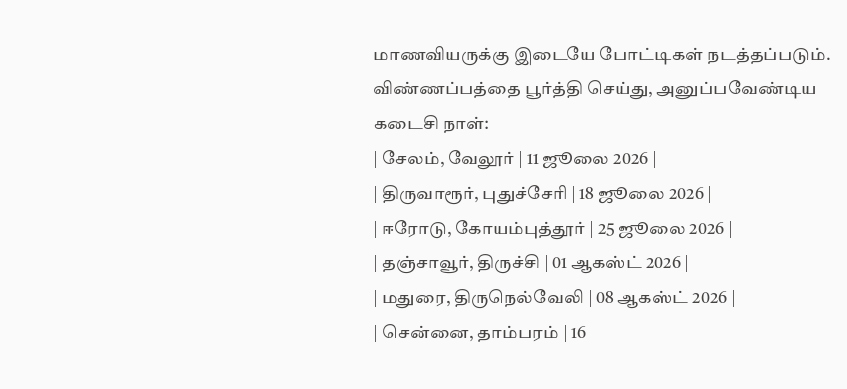மாணவியருக்கு இடையே போட்டிகள் நடத்தப்படும்.
விண்ணப்பத்தை பூர்த்தி செய்து, அனுப்பவேண்டிய
கடைசி நாள்:
| சேலம், வேலூர் | 11 ஜூலை 2026 |
| திருவாரூர், புதுச்சேரி | 18 ஜூலை 2026 |
| ஈரோடு, கோயம்புத்தூர் | 25 ஜூலை 2026 |
| தஞ்சாவூர், திருச்சி | 01 ஆகஸ்ட் 2026 |
| மதுரை, திருநெல்வேலி | 08 ஆகஸ்ட் 2026 |
| சென்னை, தாம்பரம் | 16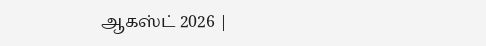ஆகஸ்ட் 2026 |